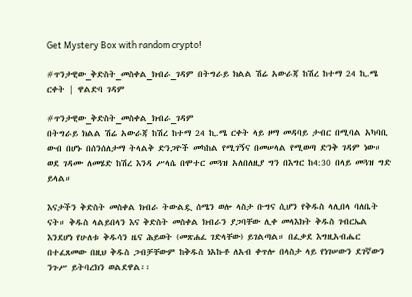Get Mystery Box with random crypto!

#ጥንታዊው_ቅድስት_መስቀል_ክብራ_ገዳም በትግራይ ክልል ሽሬ አውራጃ ከሽረ ከተማ 24 ኪ.ሜ ርቀት | ዋልድባ ገዳም

#ጥንታዊው_ቅድስት_መስቀል_ክብራ_ገዳም
በትግራይ ክልል ሽሬ አውራጃ ከሽረ ከተማ 24 ኪ.ሜ ርቀት ላይ ዞማ መዳባይ ታብር በሚባል አካባቢ ውብ በሆኑ በሰንሰለታማ ትላልቅ ድንጋዮች መካከል የሚገኝና በመሠላል የሚወጣ ድንቅ ገዳም ነው። ወደ ገዳሙ ለመሄድ ከሽረ እንዳ ሥላሴ በሞተር መጓዝ አለበለዚያ ግን በእግር ከ4:30 በላይ መጓዝ ግድ ይላል።

እናታችን ቅድስት መስቀል ክብራ ትውልዷ ሰሜን ወሎ ላስታ ቡግና ሲሆን የቅዱስ ላሊበላ ባለቤት ናት። ቅዱስ ላልይበላን እና ቅድስት መስቀል ክብራን ያጋባቸው ሊቀ መላእክት ቅዱስ ገብርኤል እንደሆነ የሁለቱ ቅዱሳን ዜና ሕይወት (መጽሐፈ ገድላቸው) ይገልጣል። በፈቃደ እግዚአብሔር በተፈጸመው በዚህ ቅዱስ ጋብቻቸውም ከቅዱስ ነአኩቶ ለአብ ቀጥሎ በላስታ ላይ የነገሠውን ደገኛውን ንጉሥ ይትባረክን ወልደዋል፡፡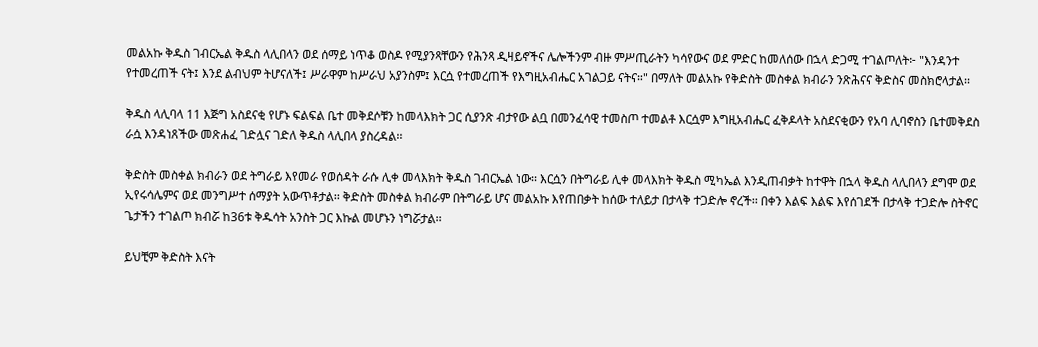መልአኩ ቅዱስ ገብርኤል ቅዱስ ላሊበላን ወደ ሰማይ ነጥቆ ወስዶ የሚያንጻቸውን የሕንጻ ዲዛይኖችና ሌሎችንም ብዙ ምሥጢራትን ካሳየውና ወደ ምድር ከመለሰው በኋላ ድጋሚ ተገልጦለት፦ "እንዳንተ የተመረጠች ናት፤ እንደ ልብህም ትሆናለች፤ ሥራዋም ከሥራህ አያንስም፤ እርሷ የተመረጠች የእግዚአብሔር አገልጋይ ናትና።" በማለት መልአኩ የቅድስት መስቀል ክብራን ንጽሕናና ቅድስና መስክሮላታል፡፡

ቅዱስ ላሊባላ 11 እጅግ አስደናቂ የሆኑ ፍልፍል ቤተ መቅደሶቹን ከመላእክት ጋር ሲያንጽ ብታየው ልቧ በመንፈሳዊ ተመስጦ ተመልቶ እርሷም እግዚአብሔር ፈቅዶላት አስደናቂውን የአባ ሊባኖስን ቤተመቅደስ ራሷ እንዳነጸችው መጽሐፈ ገድሏና ገድለ ቅዱስ ላሊበላ ያስረዳል፡፡

ቅድስት መስቀል ክብራን ወደ ትግራይ እየመራ የወሰዳት ራሱ ሊቀ መላእክት ቅዱስ ገብርኤል ነው፡፡ እርሷን በትግራይ ሊቀ መላእክት ቅዱስ ሚካኤል እንዲጠብቃት ከተዋት በኋላ ቅዱስ ላሊበላን ደግሞ ወደ ኢየሩሳሌምና ወደ መንግሥተ ሰማያት አውጥቶታል፡፡ ቅድስት መስቀል ክብራም በትግራይ ሆና መልአኩ እየጠበቃት ከሰው ተለይታ በታላቅ ተጋድሎ ኖረች፡፡ በቀን እልፍ እልፍ እየሰገደች በታላቅ ተጋድሎ ስትኖር ጌታችን ተገልጦ ክብሯ ከ36ቱ ቅዱሳት አንስት ጋር እኩል መሆኑን ነግሯታል፡፡

ይህቺም ቅድስት እናት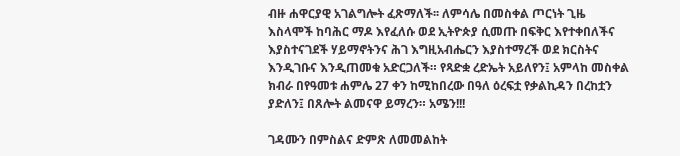ብዙ ሐዋርያዊ አገልግሎት ፈጽማለች፡፡ ለምሳሌ በመስቀል ጦርነት ጊዜ እስላሞች ከባሕር ማዶ እየፈለሱ ወደ ኢትዮጵያ ሲመጡ በፍቅር እየተቀበለችና እያስተናገደች ሃይማኖትንና ሕገ እግዚአብሔርን እያስተማረች ወደ ክርስትና እንዲገቡና እንዲጠመቁ አድርጋለች። የጻድቋ ረድኤት አይለየን፤ አምላከ መስቀል ክብራ በየዓመቱ ሐምሌ 27 ቀን ከሚከበረው በዓለ ዕረፍቷ የቃልኪዳን በረከቷን ያድለን፤ በጸሎት ልመናዋ ይማረን። አሜን!!!

ገዳሙን በምስልና ድምጽ ለመመልከት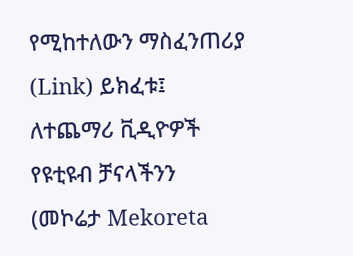የሚከተለውን ማስፈንጠሪያ (Link) ይክፈቱ፤ ለተጨማሪ ቪዲዮዎች የዩቲዩብ ቻናላችንን (መኮሬታ Mekoreta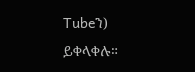Tubeን) ይቀላቀሉ።